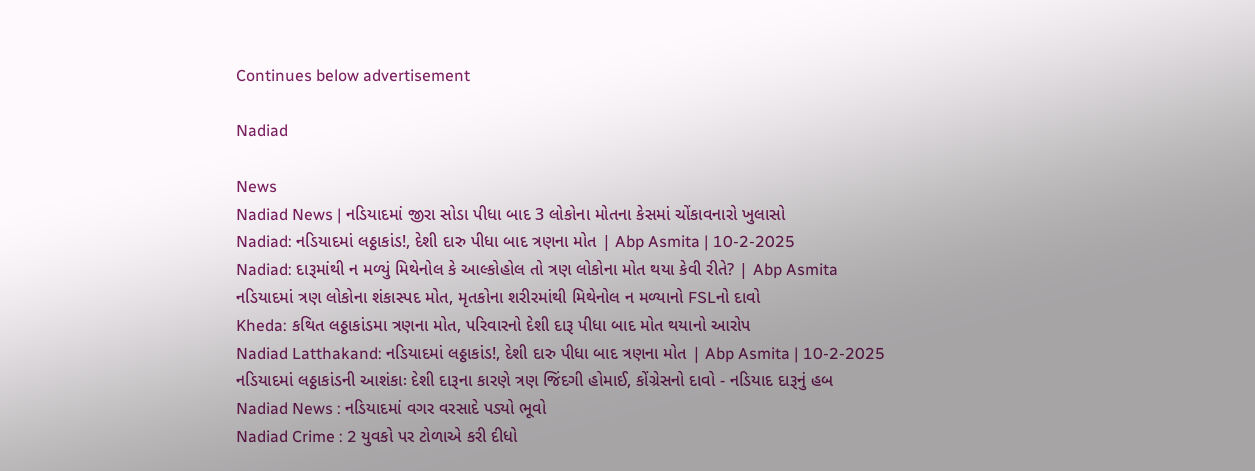Continues below advertisement

Nadiad

News
Nadiad News | નડિયાદમાં જીરા સોડા પીધા બાદ 3 લોકોના મોતના કેસમાં ચોંકાવનારો ખુલાસો
Nadiad: નડિયાદમાં લઠ્ઠાકાંડ!, દેશી દારુ પીધા બાદ ત્રણના મોત | Abp Asmita | 10-2-2025
Nadiad: દારૂમાંથી ન મળ્યું મિથેનોલ કે આલ્કોહોલ તો ત્રણ લોકોના મોત થયા કેવી રીતે? | Abp Asmita
નડિયાદમાં ત્રણ લોકોના શંકાસ્પદ મોત, મૃતકોના શરીરમાંથી મિથેનોલ ન મળ્યાનો FSLનો દાવો
Kheda: કથિત લઠ્ઠાકાંડમા ત્રણના મોત, પરિવારનો દેશી દારૂ પીધા બાદ મોત થયાનો આરોપ
Nadiad Latthakand: નડિયાદમાં લઠ્ઠાકાંડ!, દેશી દારુ પીધા બાદ ત્રણના મોત | Abp Asmita | 10-2-2025
નડિયાદમાં લઠ્ઠાકાંડની આશંકાઃ દેશી દારૂના કારણે ત્રણ જિંદગી હોમાઈ, કોંગ્રેસનો દાવો - નડિયાદ દારૂનું હબ
Nadiad News : નડિયાદમાં વગર વરસાદે પડ્યો ભૂવો
Nadiad Crime : 2 યુવકો પર ટોળાએ કરી દીધો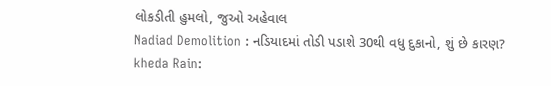લોકડીતી હુમલો, જુઓ અહેવાલ
Nadiad Demolition : નડિયાદમાં તોડી પડાશે 30થી વધુ દુકાનો, શું છે કારણ?
kheda Rain: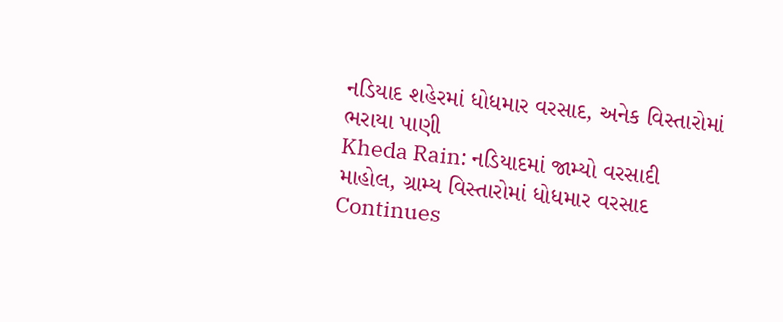નડિયાદ શહેરમાં ધોધમાર વરસાદ, અનેક વિસ્તારોમાં ભરાયા પાણી
Kheda Rain: નડિયાદમાં જામ્યો વરસાદી માહોલ, ગ્રામ્ય વિસ્તારોમાં ધોધમાર વરસાદ
Continues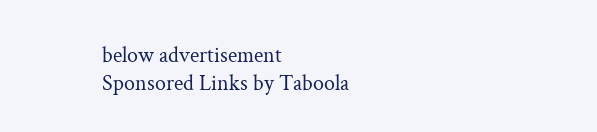below advertisement
Sponsored Links by Taboola